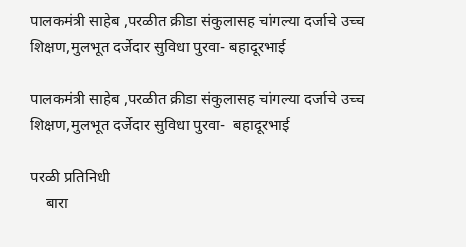पालकमंत्री साहेब ,परळीत क्रीडा संकुलासह चांगल्या दर्जाचे उच्च शिक्षण,मुलभूत दर्जेदार सुविधा पुरवा- बहादूरभाई

पालकमंत्री साहेब ,परळीत क्रीडा संकुलासह चांगल्या दर्जाचे उच्च शिक्षण,मुलभूत दर्जेदार सुविधा पुरवा-  बहादूरभाई

परळी प्रतिनिधी
    बारा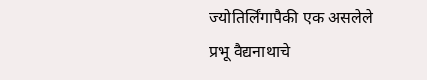ज्योतिर्लिंगापैकी एक असलेले प्रभू वैद्यनाथाचे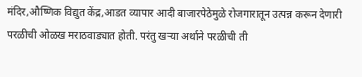मंदिर,औष्णिक विद्युत केंद्र,आडत व्यापार आदी बाजारपेठेमुळे रोजगारातून उत्पन्न करून देणारी परळीची ओळख मराठवाड्यात होती. परंतु खऱ्या अर्थाने परळीची ती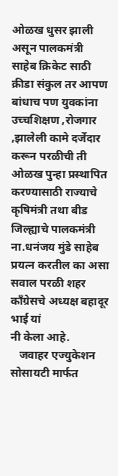ओळख धुसर झाली असून पालकमंत्री साहेब क्रिकेट साठी क्रीडा संकुल तर आपण बांधाच पण युवकांना उच्चशिक्षण ,रोजगार ,झालेली कामे दर्जेदार करून परळीची ती ओळख पुन्हा प्रस्थापित करण्यासाठी राज्याचे कृषिमंत्री तथा बीड जिल्ह्याचे पालकमंत्री ना.धनंजय मुंडे साहेब प्रयत्न करतील का असा सवाल परळी शहर काँग्रेसचे अध्यक्ष बहादूर भाई यां
नी केला आहे.
   जवाहर एज्युकेशन सोसायटी मार्फत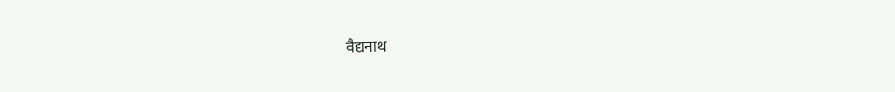वैद्यनाथ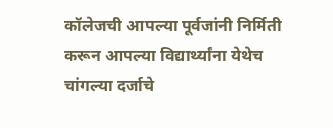कॉलेजची आपल्या पूर्वजांनी निर्मिती करून आपल्या विद्यार्थ्यांना येथेच चांगल्या दर्जाचे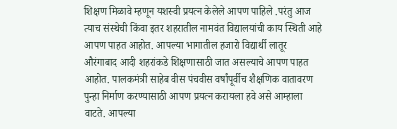शिक्षण मिळावे म्हणून यशस्वी प्रयत्न केलेले आपण पाहिले .परंतु आज त्याच संस्थेची किंवा इतर शहरातील नामवंत विद्यालयांची काय स्थिती आहे आपण पाहत आहोत. आपल्या भागातील हजारो विद्यार्थी लातूर औरंगाबाद आदी शहरांकडे शिक्षणासाठी जात असल्याचे आपण पाहत आहोत. पालकमंत्री साहेब वीस पंचवीस वर्षांपूर्वीच शैक्षणिक वातावरण पुन्हा निर्माण करण्यासाठी आपण प्रयत्न करायला हवे असे आम्हाला वाटते. आपल्या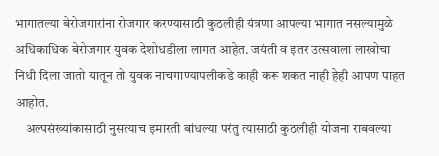भागातल्या बेरोजगारांना रोजगार करण्यासाठी कुठलीही यंत्रणा आपल्या भागात नसल्यामुळे अधिकाधिक बेरोजगार युवक देशोधडीला लागत आहेत. जयंती व इतर उत्सवाला लाखोचा निधी दिला जातो यातून तो युवक नाचगाण्यापलीकडे काही करू शकत नाही हेही आपण पाहत आहोत.
    अल्पसंख्यांकासाठी नुसत्याच इमारती बांधल्या परंतु त्यासाठी कुठलीही योजना राबवल्या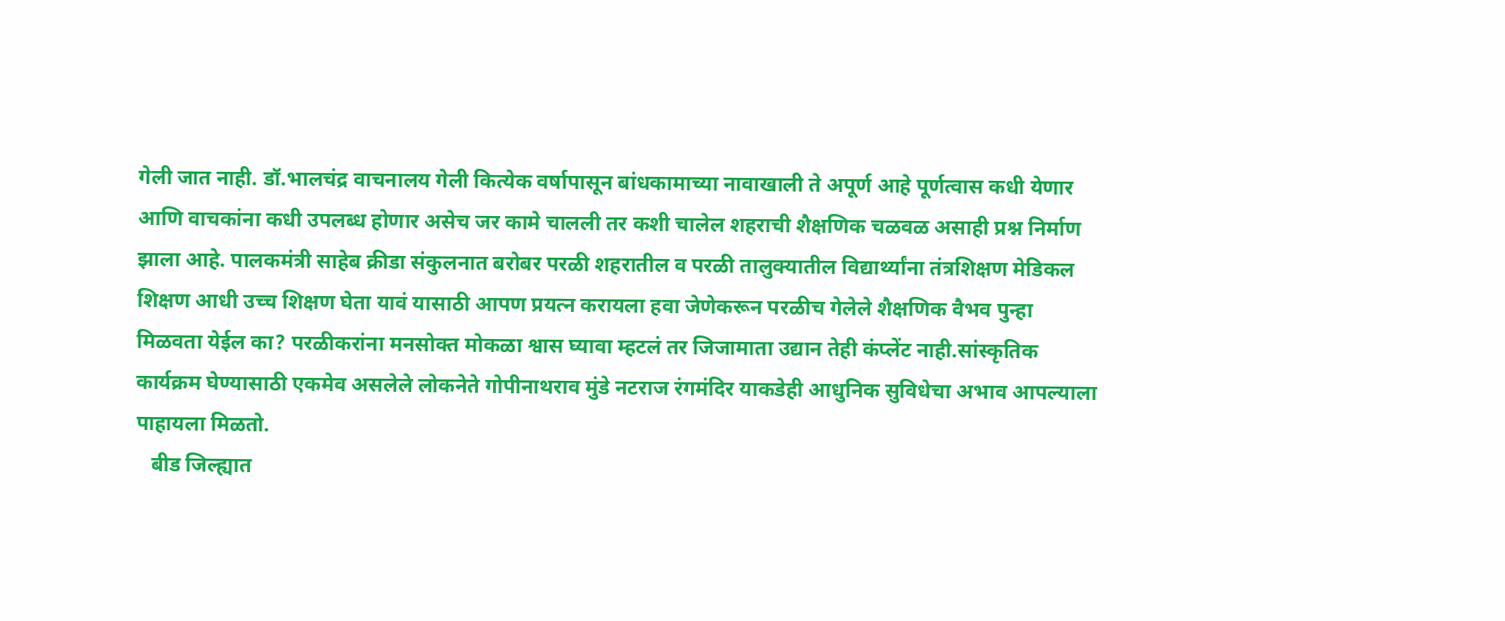गेली जात नाही. डॉ.भालचंद्र वाचनालय गेली कित्येक वर्षापासून बांधकामाच्या नावाखाली ते अपूर्ण आहे पूर्णत्वास कधी येणार आणि वाचकांना कधी उपलब्ध होणार असेच जर कामे चालली तर कशी चालेल शहराची शैक्षणिक चळवळ असाही प्रश्न निर्माण झाला आहे. पालकमंत्री साहेब क्रीडा संकुलनात बरोबर परळी शहरातील व परळी तालुक्यातील विद्यार्थ्यांना तंत्रशिक्षण मेडिकल शिक्षण आधी उच्च शिक्षण घेता यावं यासाठी आपण प्रयत्न करायला हवा जेणेकरून परळीच गेलेले शैक्षणिक वैभव पुन्हा मिळवता येईल का? परळीकरांना मनसोक्त मोकळा श्वास घ्यावा म्हटलं तर जिजामाता उद्यान तेही कंप्लेंट नाही.सांस्कृतिक कार्यक्रम घेण्यासाठी एकमेव असलेले लोकनेते गोपीनाथराव मुंडे नटराज रंगमंदिर याकडेही आधुनिक सुविधेचा अभाव आपल्याला पाहायला मिळतो.
   बीड जिल्ह्यात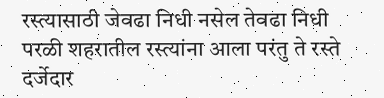रस्त्यासाठी जेवढा निधी नसेल तेवढा निधी परळी शहरातील रस्त्यांना आला परंतु ते रस्ते दर्जेदार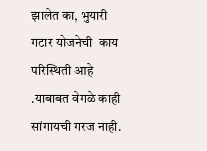झालेत का, भुयारी गटार योजनेची  काय परिस्थिती आहे .याबाबत वेगळे काही सांगायची गरज नाही.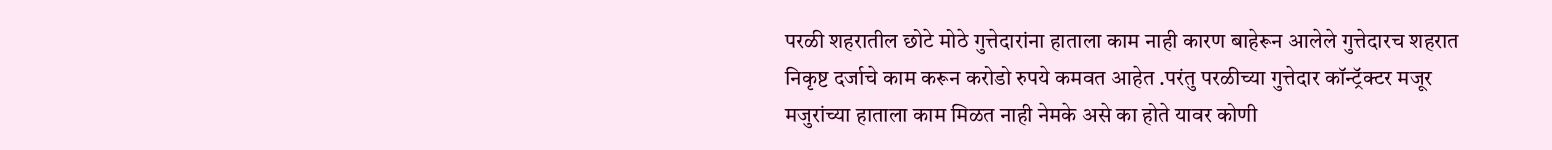परळी शहरातील छोटे मोठे गुत्तेदारांना हाताला काम नाही कारण बाहेरून आलेले गुत्तेदारच शहरात निकृष्ट दर्जाचे काम करून करोडो रुपये कमवत आहेत .परंतु परळीच्या गुत्तेदार कॉन्ट्रॅक्टर मजूर मजुरांच्या हाताला काम मिळत नाही नेमके असे का होते यावर कोणी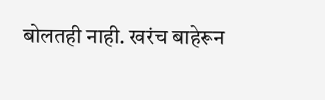बोलतही नाही. खरंच बाहेरून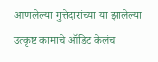आणलेल्या गुत्तेदारांच्या या झालेल्या उत्कृष्ट कामाचे ऑडिट केलंच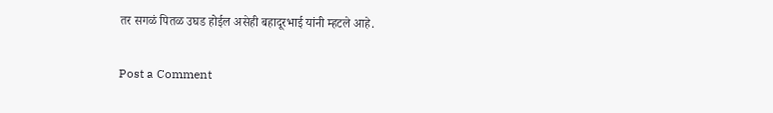तर सगळं पितळ उघड होईल असेही बहादूरभाई यांनी म्हटले आहे.

Post a Comment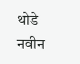थोडे नवीन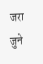जरा जुने